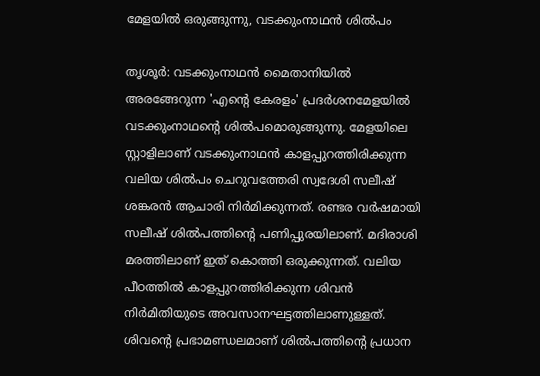മേളയിൽ ഒരുങ്ങുന്നു, വടക്കുംനാഥൻ ശിൽപം

തൃശൂർ: വടക്കുംനാഥൻ മൈതാനിയിൽ അരങ്ങേറുന്ന 'എന്‍റെ കേരളം' പ്രദര്‍ശനമേളയില്‍ വടക്കുംനാഥന്‍റെ ശില്‍പമൊരുങ്ങുന്നു. മേളയിലെ സ്റ്റാളിലാണ് വടക്കുംനാഥന്‍ കാളപ്പുറത്തിരിക്കുന്ന വലിയ ശിൽപം ചെറുവത്തേരി സ്വദേശി സലീഷ് ശങ്കരന്‍ ആചാരി നിര്‍മിക്കുന്നത്. രണ്ടര വര്‍ഷമായി സലീഷ് ശില്‍പത്തിന്‍റെ പണിപ്പുരയിലാണ്. മദിരാശി മരത്തിലാണ് ഇത് കൊത്തി ഒരുക്കുന്നത്. വലിയ പീഠത്തില്‍ കാളപ്പുറത്തിരിക്കുന്ന ശിവൻ നിർമിതിയുടെ അവസാനഘട്ടത്തിലാണുള്ളത്. ശിവന്‍റെ പ്രഭാമണ്ഡലമാണ് ശില്‍പത്തിന്‍റെ പ്രധാന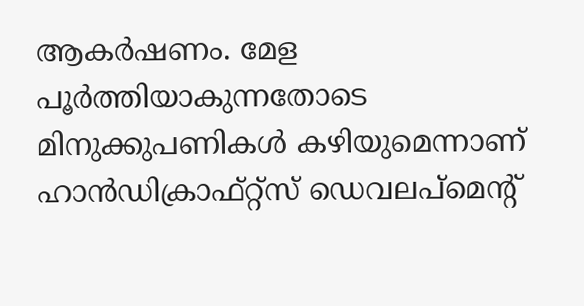ആകര്‍ഷണം. മേള പൂര്‍ത്തിയാകുന്നതോടെ മിനുക്കുപണികള്‍ കഴിയുമെന്നാണ് ഹാന്‍ഡിക്രാഫ്റ്റ്‌സ് ഡെവലപ്മെന്റ്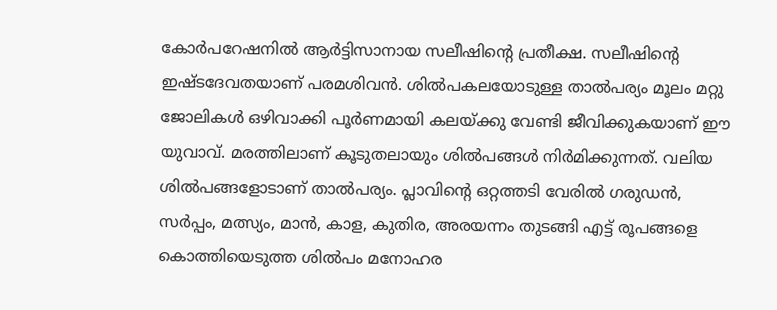കോര്‍പറേഷനില്‍ ആര്‍ട്ടിസാനായ സലീഷിന്‍റെ പ്രതീക്ഷ. സലീഷിന്‍റെ ഇഷ്ടദേവതയാണ് പരമശിവന്‍. ശില്‍പകലയോടുള്ള താൽപര്യം മൂലം മറ്റു ജോലികള്‍ ഒഴിവാക്കി പൂര്‍ണമായി കലയ്ക്കു വേണ്ടി ജീവിക്കുകയാണ് ഈ യുവാവ്. മരത്തിലാണ് കൂടുതലായും ശില്‍പങ്ങള്‍ നിർമിക്കുന്നത്. വലിയ ശില്‍പങ്ങളോടാണ് താൽപര്യം. പ്ലാവിന്റെ ഒറ്റത്തടി വേരില്‍ ഗരുഡന്‍, സര്‍പ്പം, മത്സ്യം, മാന്‍, കാള, കുതിര, അരയന്നം തുടങ്ങി എട്ട് രൂപങ്ങളെ കൊത്തിയെടുത്ത ശിൽപം മനോഹര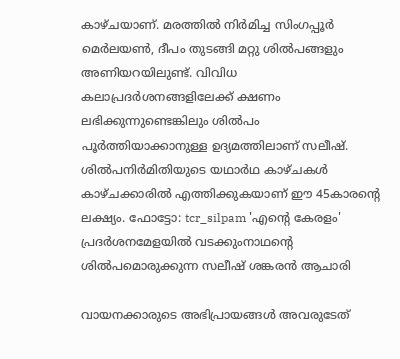കാഴ്ചയാണ്. മരത്തില്‍ നിര്‍മിച്ച സിംഗപ്പൂര്‍ മെര്‍ലയണ്‍, ദീപം തുടങ്ങി മറ്റു ശിൽപങ്ങളും അണിയറയിലുണ്ട്. വിവിധ കലാപ്രദര്‍ശനങ്ങളിലേക്ക് ക്ഷണം ലഭിക്കുന്നുണ്ടെങ്കിലും ശിൽപം പൂര്‍ത്തിയാക്കാനുള്ള ഉദ്യമത്തിലാണ് സലീഷ്. ശില്‍പനിർമിതിയുടെ യഥാർഥ കാഴ്ചകള്‍ കാഴ്ചക്കാരില്‍ എത്തിക്കുകയാണ് ഈ 45കാരന്‍റെ ലക്ഷ്യം. ഫോട്ടോ: tcr_silpam 'എന്‍റെ കേരളം' പ്രദര്‍ശനമേളയില്‍ വടക്കുംനാഥന്‍റെ ശില്‍പമൊരുക്കുന്ന സലീഷ് ശങ്കരന്‍ ആചാരി

വായനക്കാരുടെ അഭിപ്രായങ്ങള്‍ അവരുടേത്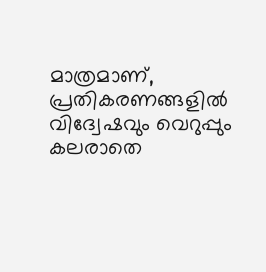മാത്രമാണ്, പ്രതികരണങ്ങളിൽ വിദ്വേഷവും വെറുപ്പും കലരാതെ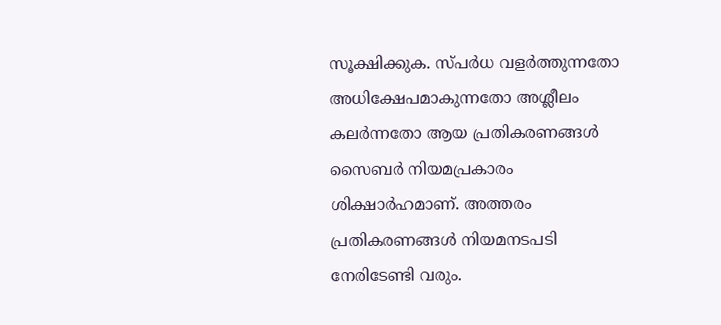സൂക്ഷിക്കുക. സ്പർധ വളർത്തുന്നതോ അധിക്ഷേപമാകുന്നതോ അശ്ലീലം കലർന്നതോ ആയ പ്രതികരണങ്ങൾ സൈബർ നിയമപ്രകാരം ശിക്ഷാർഹമാണ്. അത്തരം പ്രതികരണങ്ങൾ നിയമനടപടി നേരിടേണ്ടി വരും.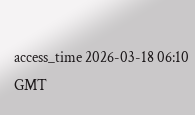access_time 2026-03-18 06:10 GMT